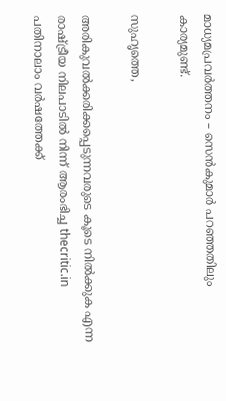മാധ്യമപ്രവര്‍ത്തനം – സെന്‍കുമാര്‍ പറഞ്ഞതിലും കാര്യമുണ്ട്.

സുഹൃത്തെ,

അരികുവല്‍ക്കരിക്കപ്പെടുന്നവരുടെ കൂടെ നില്‍ക്കുക എന്ന രാഷ്ട്രീയ നിലപാടില്‍ നിന്ന് ആരംഭിച്ച thecritic.in പതിനാലാം വര്‍ഷത്തേക്ക്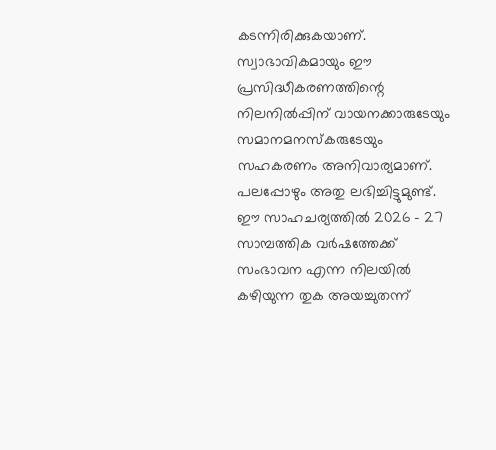കടന്നിരിക്കുകയാണ്. സ്വാഭാവികമായും ഈ പ്രസിദ്ധീകരണത്തിന്റെ നിലനില്‍പ്പിന് വായനക്കാരുടേയും സമാനമനസ്‌കരുടേയും സഹകരണം അനിവാര്യമാണ്. പലപ്പോഴും അതു ലഭിച്ചിട്ടുമുണ്ട്. ഈ സാഹചര്യത്തില്‍ 2026 - 27 സാമ്പത്തിക വര്‍ഷത്തേക്ക് സംഭാവന എന്ന നിലയില്‍ കഴിയുന്ന തുക അയച്ചുതന്ന്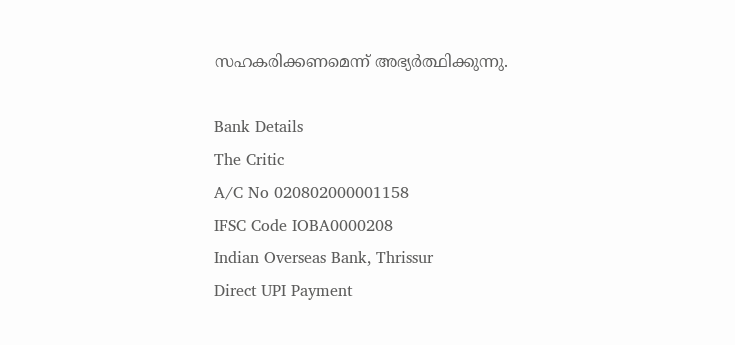സഹകരിക്കണമെന്ന് അഭ്യര്‍ത്ഥിക്കുന്നു.

Bank Details
The Critic
A/C No 020802000001158
IFSC Code IOBA0000208
Indian Overseas Bank, Thrissur
Direct UPI Payment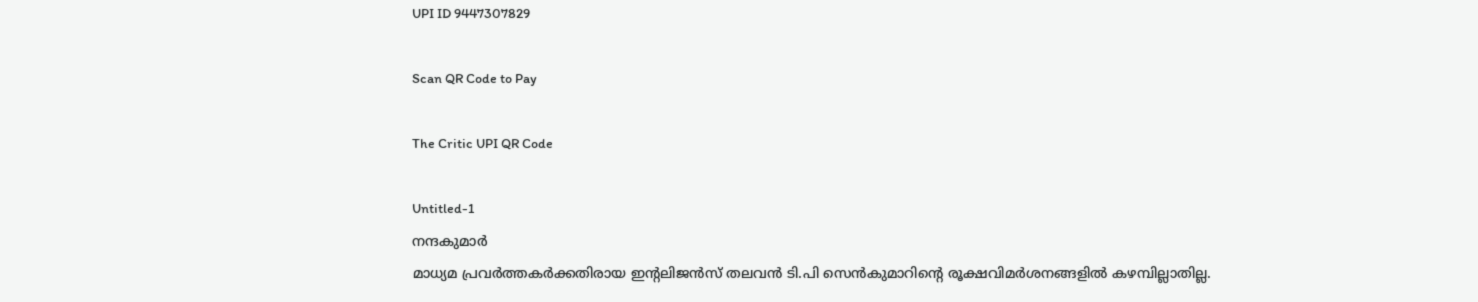UPI ID 9447307829

Scan QR Code to Pay

The Critic UPI QR Code

Untitled-1
നന്ദകുമാര്‍
മാധ്യമ പ്രവര്‍ത്തകര്‍ക്കതിരായ ഇന്റലിജന്‍സ് തലവന്‍ ടി.പി സെന്‍കുമാറിന്റെ രൂക്ഷവിമര്‍ശനങ്ങളില്‍ കഴമ്പില്ലാതില്ല.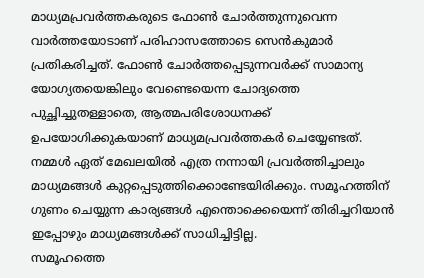മാധ്യമപ്രവര്‍ത്തകരുടെ ഫോണ്‍ ചോര്‍ത്തുന്നുവെന്ന വാര്‍ത്തയോടാണ് പരിഹാസത്തോടെ സെന്‍കുമാര്‍ പ്രതികരിച്ചത്. ഫോണ്‍ ചോര്‍ത്തപ്പെടുന്നവര്‍ക്ക് സാമാന്യ യോഗ്യതയെങ്കിലും വേണ്ടെയെന്ന ചോദ്യത്തെ പുച്ഛിച്ചുതള്ളാതെ, ആത്മപരിശോധനക്ക് ഉപയോഗിക്കുകയാണ് മാധ്യമപ്രവര്‍ത്തകര്‍ ചെയ്യേണ്ടത്.
നമ്മള്‍ ഏത് മേഖലയില്‍ എത്ര നന്നായി പ്രവര്‍ത്തിച്ചാലും മാധ്യമങ്ങള്‍ കുറ്റപ്പെടുത്തിക്കൊണ്ടേയിരിക്കും. സമൂഹത്തിന് ഗുണം ചെയ്യുന്ന കാര്യങ്ങള്‍ എന്തൊക്കെയെന്ന് തിരിച്ചറിയാന്‍ ഇപ്പോഴും മാധ്യമങ്ങള്‍ക്ക് സാധിച്ചിട്ടില്ല.
സമൂഹത്തെ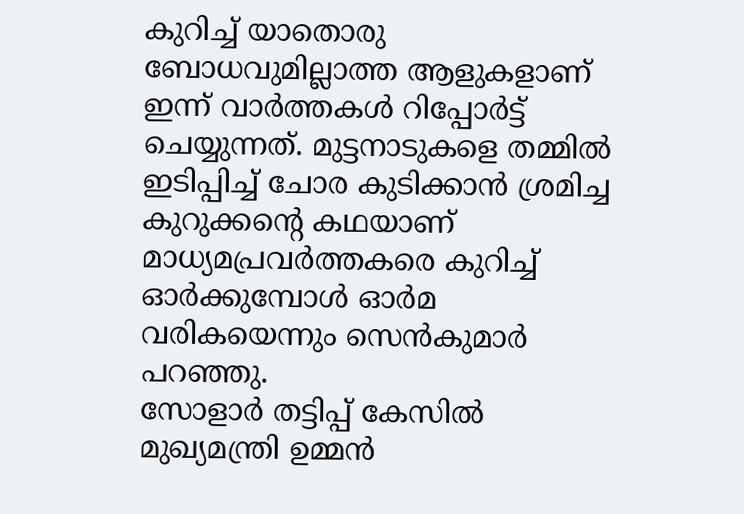കുറിച്ച് യാതൊരു ബോധവുമില്ലാത്ത ആളുകളാണ് ഇന്ന് വാര്‍ത്തകള്‍ റിപ്പോര്‍ട്ട് ചെയ്യുന്നത്. മുട്ടനാടുകളെ തമ്മില്‍ ഇടിപ്പിച്ച് ചോര കുടിക്കാന്‍ ശ്രമിച്ച കുറുക്കന്റെ കഥയാണ് മാധ്യമപ്രവര്‍ത്തകരെ കുറിച്ച് ഓര്‍ക്കുമ്പോള്‍ ഓര്‍മ വരികയെന്നും സെന്‍കുമാര്‍ പറഞ്ഞു.
സോളാര്‍ തട്ടിപ്പ് കേസില്‍ മുഖ്യമന്ത്രി ഉമ്മന്‍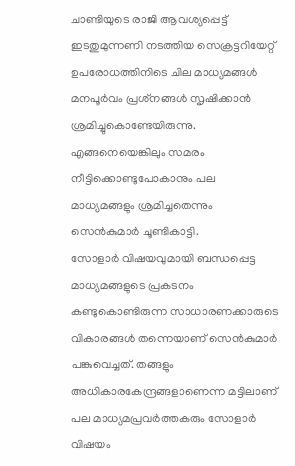ചാണ്ടിയുടെ രാജി ആവശ്യപ്പെട്ട് ഇടതുമുന്നണി നടത്തിയ സെക്രട്ടറിയേറ്റ് ഉപരോധത്തിനിടെ ചില മാധ്യമങ്ങള്‍ മനപൂര്‍വം പ്രശ്‌നങ്ങള്‍ സൃഷിക്കാന്‍ ശ്രമിച്ചുകൊണ്ടേയിരുന്നു. എങ്ങനെയെങ്കിലും സമരം നീട്ടിക്കൊണ്ടുപോകാനും പല മാധ്യമങ്ങളും ശ്രമിച്ചതെന്നും സെന്‍കുമാര്‍ ചൂണ്ടികാട്ടി.
സോളാര്‍ വിഷയവുമായി ബന്ധപ്പെട്ട മാധ്യമങ്ങളുടെ പ്രകടനം കണ്ടുകൊണ്ടിരുന്ന സാധാരണക്കാരുടെ വികാരങ്ങള്‍ തന്നെയാണ് സെന്‍കുമാര്‍ പങ്കുവെച്ചത്. തങ്ങളും അധികാരകേന്ദ്രങ്ങളാണെന്ന മട്ടിലാണ് പല മാധ്യമപ്രവര്‍ത്തകരും സോളാര്‍ വിഷയം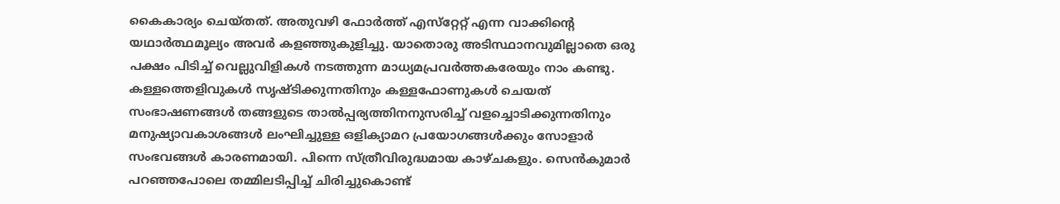കൈകാര്യം ചെയ്തത്. അതുവഴി ഫോര്‍ത്ത് എസ്‌റ്റേറ്റ് എന്ന വാക്കിന്റെ യഥാര്‍ത്ഥമൂല്യം അവര്‍ കളഞ്ഞുകുളിച്ചു. യാതൊരു അടിസ്ഥാനവുമില്ലാതെ ഒരു പക്ഷം പിടിച്ച് വെല്ലുവിളികള്‍ നടത്തുന്ന മാധ്യമപ്രവര്‍ത്തകരേയും നാം കണ്ടു. കള്ളത്തെളിവുകള്‍ സൃഷ്ടിക്കുന്നതിനും കള്ളഫോണുകള്‍ ചെയത് സംഭാഷണങ്ങള്‍ തങ്ങളുടെ താല്‍പ്പര്യത്തിനനുസരിച്ച് വളച്ചൊടിക്കുന്നതിനും മനുഷ്യാവകാശങ്ങള്‍ ലംഘിച്ചുള്ള ഒളിക്യാമറ പ്രയോഗങ്ങള്‍ക്കും സോളാര്‍ സംഭവങ്ങള്‍ കാരണമായി. പിന്നെ സ്ത്രീവിരുദ്ധമായ കാഴ്ചകളും. സെന്‍കുമാര്‍ പറഞ്ഞപോലെ തമ്മിലടിപ്പിച്ച് ചിരിച്ചുകൊണ്ട്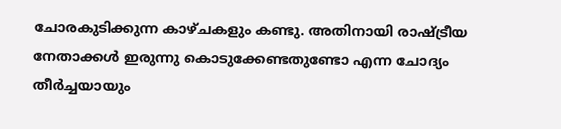ചോരകുടിക്കുന്ന കാഴ്ചകളും കണ്ടു. അതിനായി രാഷ്ട്രീയ നേതാക്കള്‍ ഇരുന്നു കൊടുക്കേണ്ടതുണ്ടോ എന്ന ചോദ്യം തീര്‍ച്ചയായും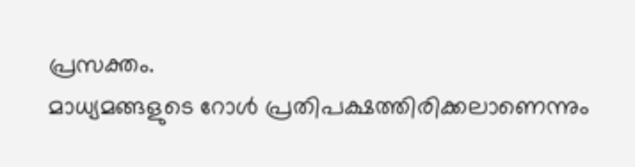പ്രസക്തം.
മാധ്യമങ്ങളുടെ റോള്‍ പ്രതിപക്ഷത്തിരിക്കലാണെന്നും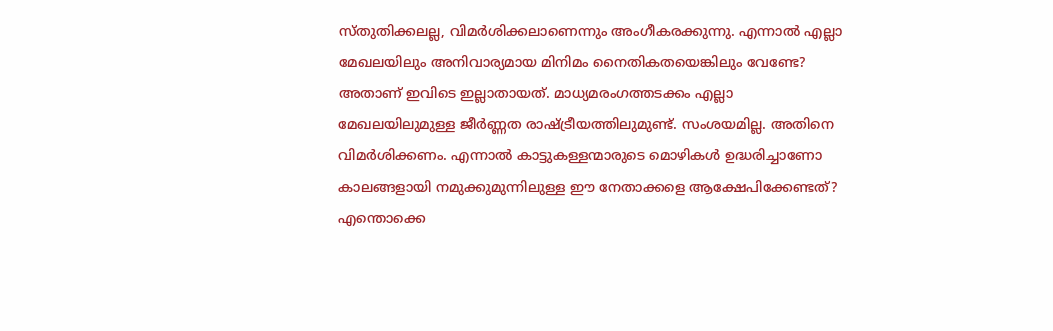സ്തുതിക്കലല്ല, വിമര്‍ശിക്കലാണെന്നും അംഗീകരക്കുന്നു. എന്നാല്‍ എല്ലാ മേഖലയിലും അനിവാര്യമായ മിനിമം നൈതികതയെങ്കിലും വേണ്ടേ? അതാണ് ഇവിടെ ഇല്ലാതായത്. മാധ്യമരംഗത്തടക്കം എല്ലാ മേഖലയിലുമുള്ള ജീര്‍ണ്ണത രാഷ്ട്രീയത്തിലുമുണ്ട്. സംശയമില്ല. അതിനെ വിമര്‍ശിക്കണം. എന്നാല്‍ കാട്ടുകള്ളന്മാരുടെ മൊഴികള്‍ ഉദ്ധരിച്ചാണോ കാലങ്ങളായി നമുക്കുമുന്നിലുള്ള ഈ നേതാക്കളെ ആക്ഷേപിക്കേണ്ടത്?
എന്തൊക്കെ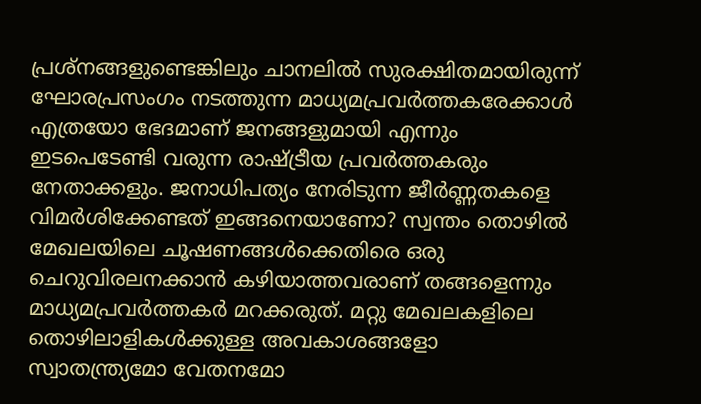പ്രശ്‌നങ്ങളുണ്ടെങ്കിലും ചാനലില്‍ സുരക്ഷിതമായിരുന്ന് ഘോരപ്രസംഗം നടത്തുന്ന മാധ്യമപ്രവര്‍ത്തകരേക്കാള്‍ എത്രയോ ഭേദമാണ് ജനങ്ങളുമായി എന്നും ഇടപെടേണ്ടി വരുന്ന രാഷ്ട്രീയ പ്രവര്‍ത്തകരും നേതാക്കളും. ജനാധിപത്യം നേരിടുന്ന ജീര്‍ണ്ണതകളെ വിമര്‍ശിക്കേണ്ടത് ഇങ്ങനെയാണോ? സ്വന്തം തൊഴില്‍ മേഖലയിലെ ചൂഷണങ്ങള്‍ക്കെതിരെ ഒരു ചെറുവിരലനക്കാന്‍ കഴിയാത്തവരാണ് തങ്ങളെന്നും മാധ്യമപ്രവര്‍ത്തകര്‍ മറക്കരുത്. മറ്റു മേഖലകളിലെ തൊഴിലാളികള്‍ക്കുള്ള അവകാശങ്ങളോ സ്വാതന്ത്ര്യമോ വേതനമോ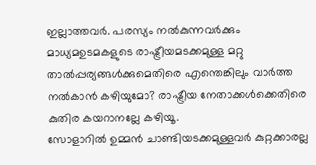ഇല്ലാത്തവര്‍. പരസ്യം നല്‍കുന്നവര്‍ക്കും മാധ്യമഉടമകളുടെ രാഷ്ട്രീയമടക്കമുള്ള മറ്റു താല്‍പ്പര്യങ്ങള്‍ക്കുമെതിരെ എന്തെങ്കിലും വാര്‍ത്ത നല്‍കാന്‍ കഴിയുമോ? രാഷ്ട്രീയ നേതാക്കള്‍ക്കെതിരെ കുതിര കയറാനല്ലേ കഴിയൂ.
സോളാറില്‍ ഉമ്മന്‍ ചാണ്ടിയടക്കമുള്ളവര്‍ കുറ്റക്കാരല്ല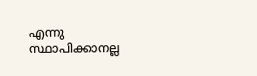എന്നു സ്ഥാപിക്കാനല്ല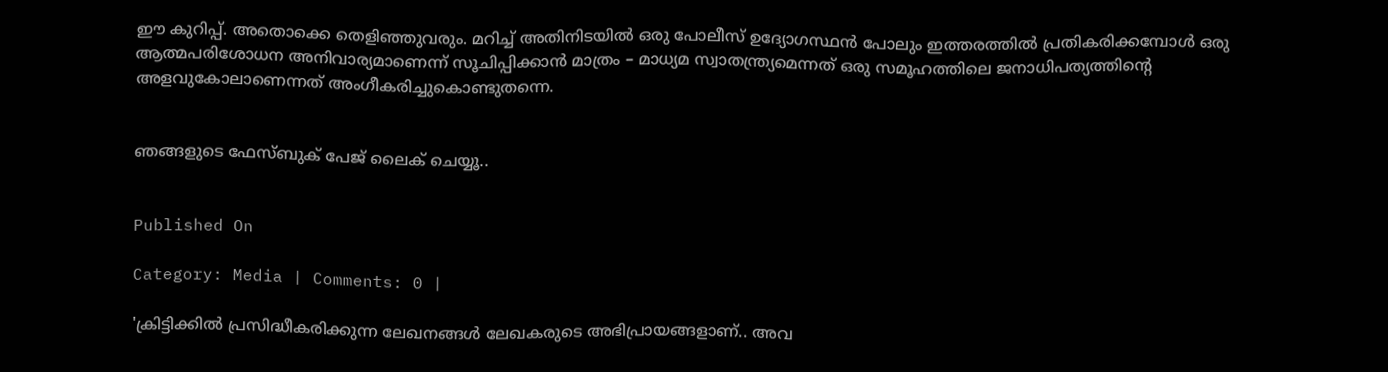ഈ കുറിപ്പ്. അതൊക്കെ തെളിഞ്ഞുവരും. മറിച്ച് അതിനിടയില്‍ ഒരു പോലീസ് ഉദ്യോഗസ്ഥന്‍ പോലും ഇത്തരത്തില്‍ പ്രതികരിക്കമ്പോള്‍ ഒരു ആത്മപരിശോധന അനിവാര്യമാണെന്ന് സൂചിപ്പിക്കാന്‍ മാത്രം – മാധ്യമ സ്വാതന്ത്ര്യമെന്നത് ഒരു സമൂഹത്തിലെ ജനാധിപത്യത്തിന്റെ അളവുകോലാണെന്നത് അംഗീകരിച്ചുകൊണ്ടുതന്നെ.


ഞങ്ങളുടെ ഫേസ്ബുക് പേജ് ലൈക് ചെയ്യൂ..


Published On

Category: Media | Comments: 0 |

'ക്രിട്ടിക്കില്‍ പ്രസിദ്ധീകരിക്കുന്ന ലേഖനങ്ങള്‍ ലേഖകരുടെ അഭിപ്രായങ്ങളാണ്.. അവ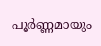പൂര്‍ണ്ണമായും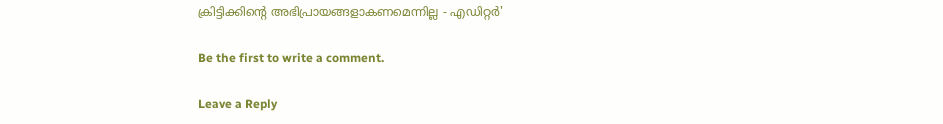ക്രിട്ടിക്കിന്റെ അഭിപ്രായങ്ങളാകണമെന്നില്ല - എഡിറ്റര്‍'

Be the first to write a comment.

Leave a Reply